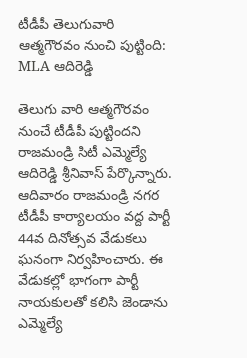టీడీపీ తెలుగువారి ఆత్మగౌరవం నుంచి పుట్టింది: MLA ఆదిరెడ్డి

తెలుగు వారి ఆత్మగౌరవం నుంచే టీడీపీ పుట్టిందని రాజమండ్రి సిటీ ఎమ్మెల్యే ఆదిరెడ్డి శ్రీనివాస్ పేర్కొన్నారు. ఆదివారం రాజమండ్రి నగర టీడీపీ కార్యాలయం వద్ద పార్టీ 44వ దినోత్సవ వేడుకలు ఘనంగా నిర్వహించారు. ఈ వేడుకల్లో భాగంగా పార్టీ నాయకులతో కలిసి జెండాను ఎమ్మెల్యే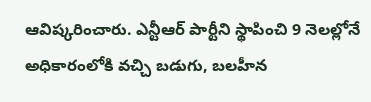ఆవిష్కరించారు. ఎన్టీఆర్ పార్టీని స్థాపించి 9 నెలల్లోనే అధికారంలోకి వచ్చి బడుగు, బలహీన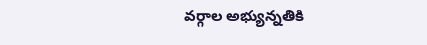వర్గాల అభ్యున్నతికి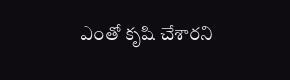ఎంతో కృషి చేశారని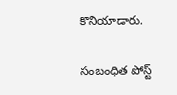కొనియాడారు.

సంబంధిత పోస్ట్